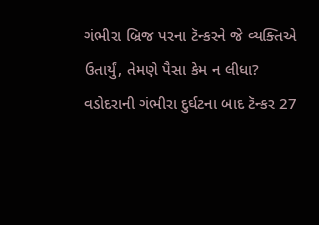ગંભીરા બ્રિજ પરના ટૅન્કરને જે વ્યક્તિએ ઉતાર્યું, તેમણે પૈસા કેમ ન લીધા?
વડોદરાની ગંભીરા દુર્ઘટના બાદ ટૅન્કર 27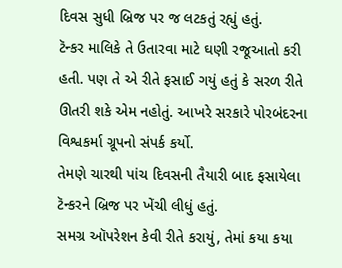દિવસ સુધી બ્રિજ પર જ લટકતું રહ્યું હતું.
ટૅન્કર માલિકે તે ઉતારવા માટે ઘણી રજૂઆતો કરી હતી. પણ તે એ રીતે ફસાઈ ગયું હતું કે સરળ રીતે ઊતરી શકે એમ નહોતું. આખરે સરકારે પોરબંદરના વિશ્વકર્મા ગ્રૂપનો સંપર્ક કર્યો.
તેમણે ચારથી પાંચ દિવસની તૈયારી બાદ ફસાયેલા ટૅન્કરને બ્રિજ પર ખેંચી લીધું હતું.
સમગ્ર ઑપરેશન કેવી રીતે કરાયું, તેમાં કયા કયા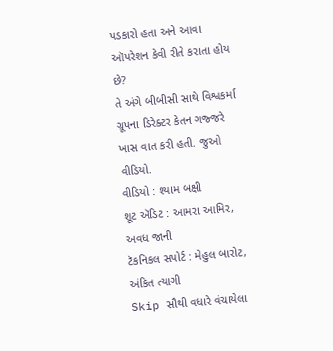પડકારો હતા અને આવા ઑપરેશન કેવી રીતે કરાતા હોય છે?
તે અંગે બીબીસી સાથે વિશ્વકર્મા ગ્રૂપના ડિરેક્ટર કેતન ગજ્જરે ખાસ વાત કરી હતી. જુઓ વીડિયો.
વીડિયો : શ્યામ બક્ષી
શૂટ ઍડિટ : આમરા આમિર, અવધ જાની
ટૅકનિકલ સપોર્ટ : મેહુલ બારોટ, અંકિત ત્યાગી
Skip સૌથી વધારે વંચાયેલા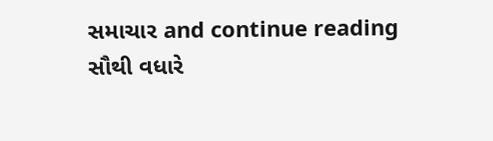સમાચાર and continue reading
સૌથી વધારે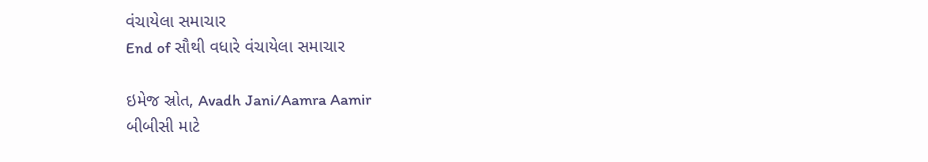વંચાયેલા સમાચાર
End of સૌથી વધારે વંચાયેલા સમાચાર

ઇમેજ સ્રોત, Avadh Jani/Aamra Aamir
બીબીસી માટે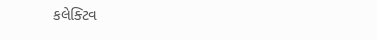કલેક્ટિવ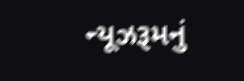ન્યૂઝરૂમનું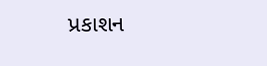પ્રકાશન